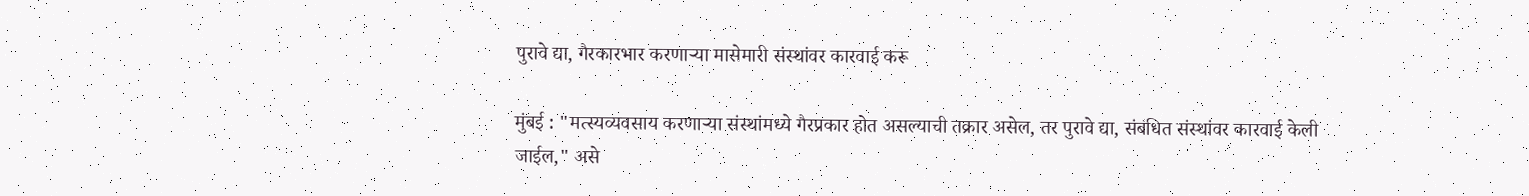पुरावे द्या, गैरकारभार करणाऱ्या मासेमारी संस्थांवर कारवाई करू

मुंबई : "मत्स्यव्यवसाय करणाऱ्या संस्थांमध्ये गैरप्रकार होत असल्याची तक्रार असेल, तर पुरावे द्या, संबंधित संस्थांवर कारवाई केली जाईल," असे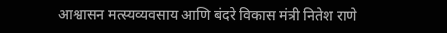आश्वासन मत्स्यव्यवसाय आणि बंदरे विकास मंत्री नितेश राणे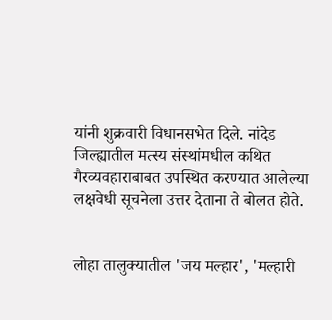यांनी शुक्रवारी विधानसभेत दिले. नांदेड जिल्ह्यातील मत्स्य संस्थांमधील कथित गैरव्यवहाराबाबत उपस्थित करण्यात आलेल्या लक्षवेधी सूचनेला उत्तर देताना ते बोलत होते.


लोहा तालुक्यातील 'जय मल्हार', 'मल्हारी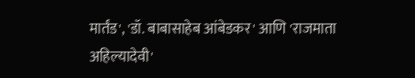मार्तंड', 'डॉ. बाबासाहेब आंबेडकर' आणि 'राजमाता अहिल्यादेवी'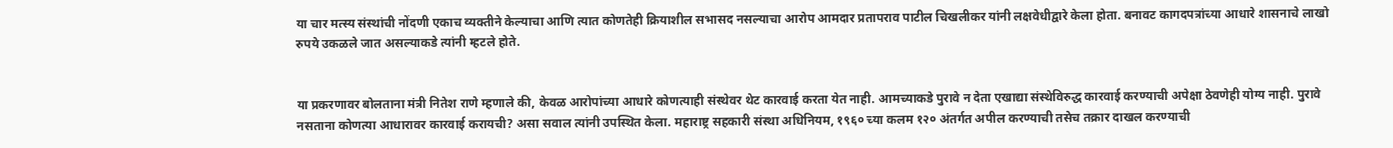या चार मत्स्य संस्थांची नोंदणी एकाच व्यक्तीने केल्याचा आणि त्यात कोणतेही क्रियाशील सभासद नसल्याचा आरोप आमदार प्रतापराव पाटील चिखलीकर यांनी लक्षवेधीद्वारे केला होता. बनावट कागदपत्रांच्या आधारे शासनाचे लाखो रुपये उकळले जात असल्याकडे त्यांनी म्हटले होते.


या प्रकरणावर बोलताना मंत्री नितेश राणे म्हणाले की, केवळ आरोपांच्या आधारे कोणत्याही संस्थेवर थेट कारवाई करता येत नाही. आमच्याकडे पुरावे न देता एखाद्या संस्थेविरुद्ध कारवाई करण्याची अपेक्षा ठेवणेही योग्य नाही. पुरावे नसताना कोणत्या आधारावर कारवाई करायची? असा सवाल त्यांनी उपस्थित केला. महाराष्ट्र सहकारी संस्था अधिनियम, १९६० च्या कलम १२० अंतर्गत अपील करण्याची तसेच तक्रार दाखल करण्याची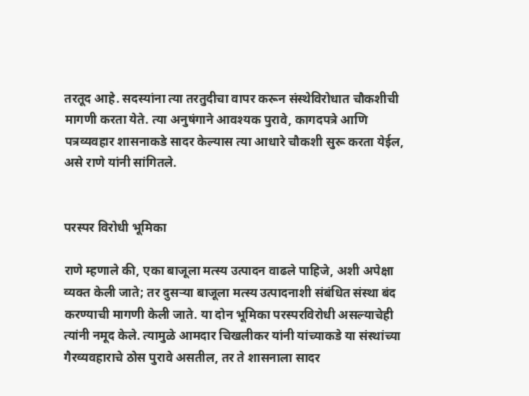तरतूद आहे. सदस्यांना त्या तरतुदीचा वापर करून संस्थेविरोधात चौकशीची मागणी करता येते. त्या अनुषंगाने आवश्यक पुरावे, कागदपत्रे आणि पत्रव्यवहार शासनाकडे सादर केल्यास त्या आधारे चौकशी सुरू करता येईल, असे राणे यांनी सांगितले.


परस्पर विरोधी भूमिका

राणे म्हणाले की, एका बाजूला मत्स्य उत्पादन वाढले पाहिजे, अशी अपेक्षा व्यक्त केली जाते; तर दुसऱ्या बाजूला मत्स्य उत्पादनाशी संबंधित संस्था बंद करण्याची मागणी केली जाते. या दोन भूमिका परस्परविरोधी असल्याचेही त्यांनी नमूद केले. त्यामुळे आमदार चिखलीकर यांनी यांच्याकडे या संस्थांच्या गैरव्यवहाराचे ठोस पुरावे असतील, तर ते शासनाला सादर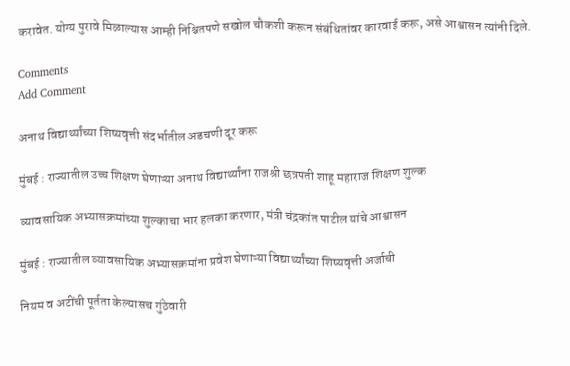करावेत. योग्य पुरावे मिळाल्यास आम्ही निश्चितपणे सखोल चौकशी करून संबंधितांवर कारवाई करू, असे आश्वासन त्यांनी दिले.

Comments
Add Comment

अनाथ विद्यार्थ्यांच्या शिष्यवृत्ती संदर्भातील अडचणी दूर करू

मुंबई : राज्यातील उच्च शिक्षण घेणाऱ्या अनाथ विद्यार्थ्यांना राजश्री छत्रपती शाहू महाराज शिक्षण शुल्क

व्यावसायिक अभ्यासक्रमांच्या शुल्काचा भार हलका करणार, मंत्री चंद्रकांत पाटील यांचे आश्वासन

मुंबई : राज्यातील व्यावसायिक अभ्यासक्रमांना प्रवेश घेणाऱ्या विद्यार्थ्यांच्या शिष्यवृत्ती अर्जाची

नियम व अटींची पूर्तता केल्यासच गुंठेवारी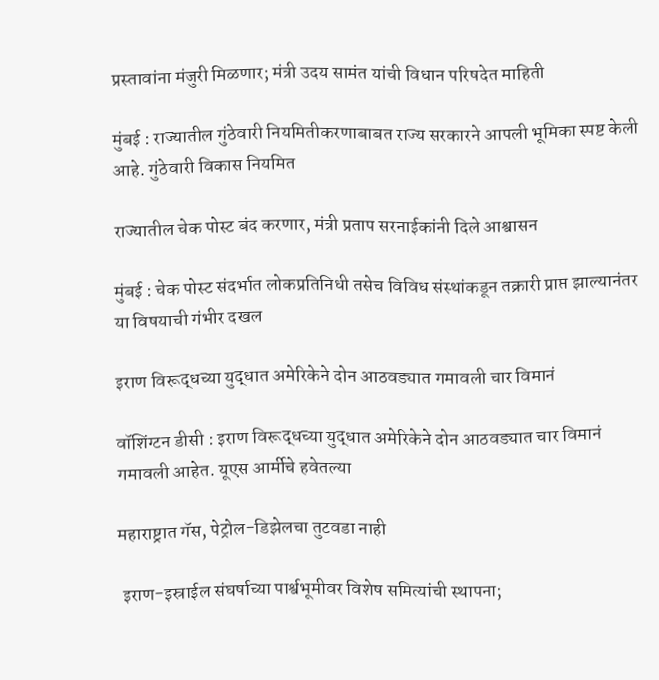प्रस्तावांना मंजुरी मिळणार; मंत्री उदय सामंत यांची विधान परिषदेत माहिती

मुंबई : राज्यातील गुंठेवारी नियमितीकरणाबाबत राज्य सरकारने आपली भूमिका स्पष्ट केली आहे. गुंठेवारी विकास नियमित

राज्यातील चेक पोस्ट बंद करणार, मंत्री प्रताप सरनाईकांनी दिले आश्वासन

मुंबई : चेक पोस्ट संदर्भात लोकप्रतिनिधी तसेच विविध संस्थांकडून तक्रारी प्राप्त झाल्यानंतर या विषयाची गंभीर दखल

इराण विरूद्धच्या युद्धात अमेरिकेने दोन आठवड्यात गमावली चार विमानं

वॉशिंग्टन डीसी : इराण विरूद्धच्या युद्धात अमेरिकेने दोन आठवड्यात चार विमानं गमावली आहेत. यूएस आर्मीचे हवेतल्या

महाराष्ट्रात गॅस, पेट्रोल-डिझेलचा तुटवडा नाही

 इराण-इस्राईल संघर्षाच्या पार्श्वभूमीवर विशेष समित्यांची स्थापना;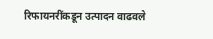रिफायनरींकडून उत्पादन वाढवले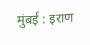मुंबई : इराण